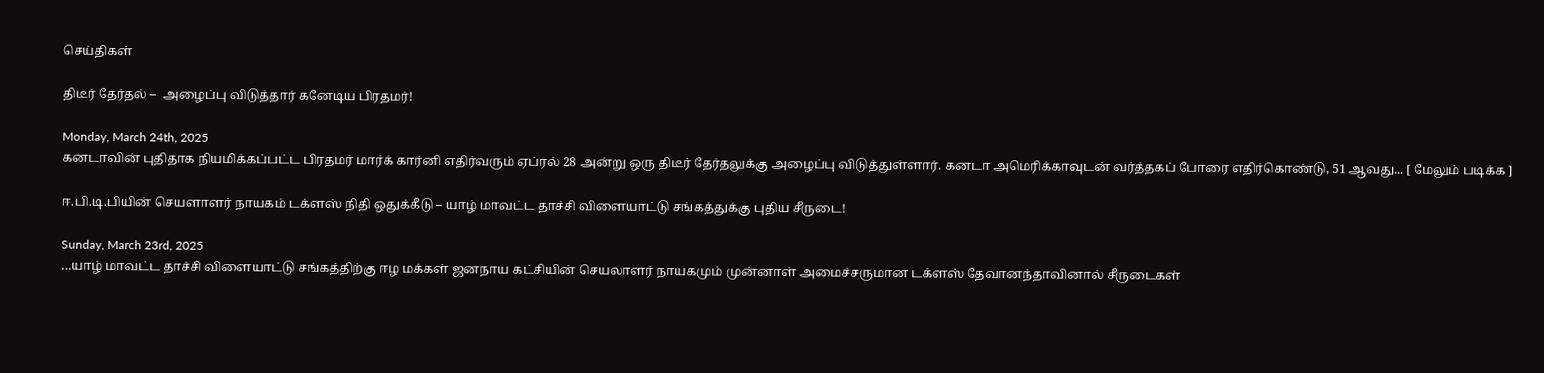செய்திகள்

திடீர் தேர்தல் –  அழைப்பு விடுத்தார் கனேடிய பிரதமர்!

Monday, March 24th, 2025
கனடாவின் புதிதாக நியமிக்கப்பட்ட பிரதமர் மார்க் கார்னி எதிர்வரும் ஏப்ரல் 28 அன்று ஒரு திடீர் தேர்தலுக்கு அழைப்பு விடுத்துள்ளார். கனடா அமெரிக்காவுடன் வர்த்தகப் போரை எதிர்கொண்டு, 51 ஆவது... [ மேலும் படிக்க ]

ஈ.பி.டி.பியின் செயளாளர் நாயகம் டக்ளஸ் நிதி ஒதுக்கீடு – யாழ் மாவட்ட தாச்சி விளையாட்டு சங்கத்துக்கு புதிய சீருடை!

Sunday, March 23rd, 2025
…யாழ் மாவட்ட தாச்சி விளையாட்டு சங்கத்திற்கு ஈழ மக்கள் ஜனநாய கட்சியின் செயலாளர் நாயகமும் முன்னாள் அமைச்சருமான டக்ளஸ் தேவானந்தாவினால் சீருடைகள்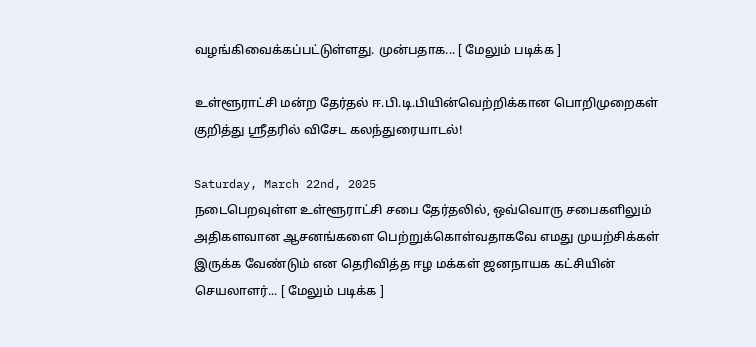வழங்கிவைக்கப்பட்டுள்ளது. முன்பதாக... [ மேலும் படிக்க ]

உள்ளூராட்சி மன்ற தேர்தல் ஈ.பி.டி.பியின்வெற்றிக்கான பொறிமுறைகள் குறித்து ஸ்ரீதரில் விசேட கலந்துரையாடல்!

Saturday, March 22nd, 2025
நடைபெறவுள்ள உள்ளூராட்சி சபை தேர்தலில், ஒவ்வொரு சபைகளிலும் அதிகளவான ஆசனங்களை பெற்றுக்கொள்வதாகவே எமது முயற்சிக்கள் இருக்க வேண்டும் என தெரிவித்த ஈழ மக்கள் ஜனநாயக கட்சியின் செயலாளர்... [ மேலும் படிக்க ]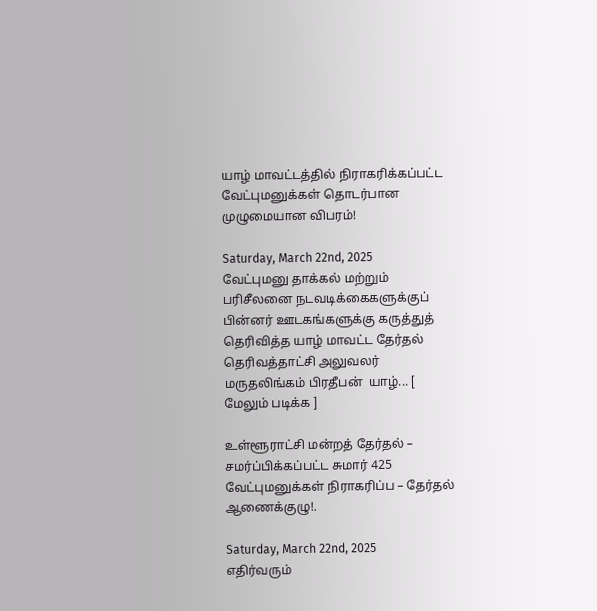யாழ் மாவட்டத்தில் நிராகரிக்கப்பட்ட வேட்புமனுக்கள் தொடர்பான முழுமையான விபரம்!

Saturday, March 22nd, 2025
வேட்புமனு தாக்கல் மற்றும் பரிசீலனை நடவடிக்கைகளுக்குப் பின்னர் ஊடகங்களுக்கு கருத்துத் தெரிவித்த யாழ் மாவட்ட தேர்தல் தெரிவத்தாட்சி அலுவலர் மருதலிங்கம் பிரதீபன்  யாழ்... [ மேலும் படிக்க ]

உள்ளூராட்சி மன்றத் தேர்தல் – சமர்ப்பிக்கப்பட்ட சுமார் 425 வேட்புமனுக்கள் நிராகரிப்ப – தேர்தல் ஆணைக்குழு!.

Saturday, March 22nd, 2025
எதிர்வரும்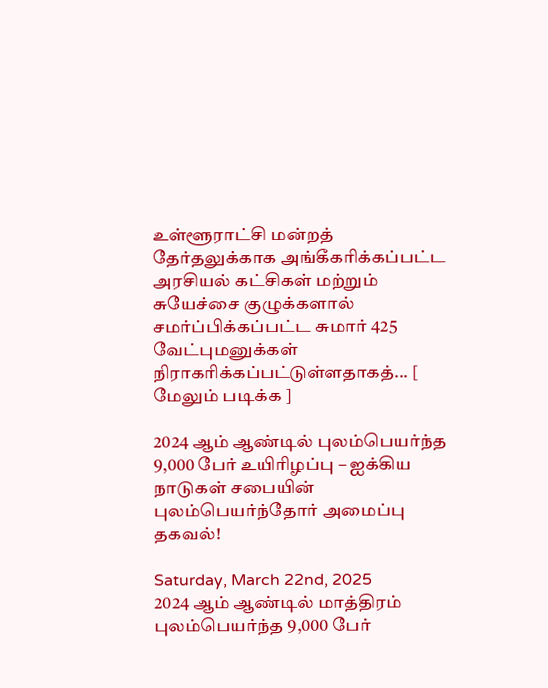உள்ளூராட்சி மன்றத் தேர்தலுக்காக அங்கீகரிக்கப்பட்ட அரசியல் கட்சிகள் மற்றும் சுயேச்சை குழுக்களால் சமர்ப்பிக்கப்பட்ட சுமார் 425 வேட்புமனுக்கள் நிராகரிக்கப்பட்டுள்ளதாகத்... [ மேலும் படிக்க ]

2024 ஆம் ஆண்டில் புலம்பெயர்ந்த 9,000 பேர் உயிரிழப்பு – ஐக்கிய நாடுகள் சபையின் புலம்பெயர்ந்தோர் அமைப்பு தகவல்!

Saturday, March 22nd, 2025
2024 ஆம் ஆண்டில் மாத்திரம் புலம்பெயர்ந்த 9,000 பேர்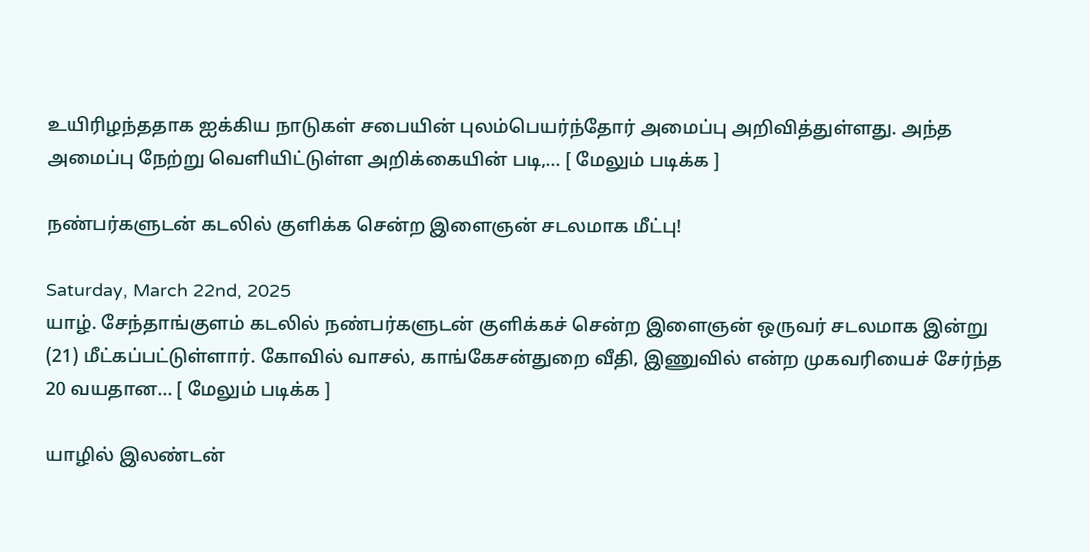உயிரிழந்ததாக ஐக்கிய நாடுகள் சபையின் புலம்பெயர்ந்தோர் அமைப்பு அறிவித்துள்ளது. அந்த அமைப்பு நேற்று வெளியிட்டுள்ள அறிக்கையின் படி,... [ மேலும் படிக்க ]

நண்பர்களுடன் கடலில் குளிக்க சென்ற இளைஞன் சடலமாக மீட்பு!

Saturday, March 22nd, 2025
யாழ். சேந்தாங்குளம் கடலில் நண்பர்களுடன் குளிக்கச் சென்ற இளைஞன் ஒருவர் சடலமாக இன்று (21) மீட்கப்பட்டுள்ளார். கோவில் வாசல், காங்கேசன்துறை வீதி, இணுவில் என்ற முகவரியைச் சேர்ந்த 20 வயதான... [ மேலும் படிக்க ]

யாழில் இலண்டன்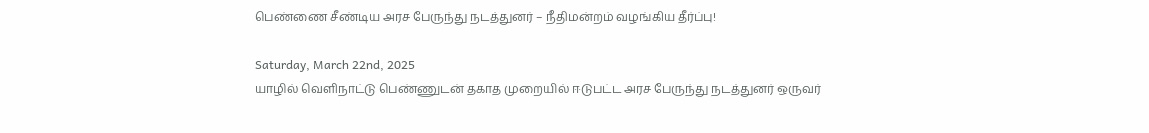பெண்ணை சீண்டிய அரச பேருந்து நடத்துனர் – நீதிமன்றம் வழங்கிய தீர்ப்பு!

Saturday, March 22nd, 2025
யாழில் வெளிநாட்டு பெண்ணுடன் தகாத முறையில் ஈடுபட்ட அரச பேருந்து நடத்துனர் ஒருவர்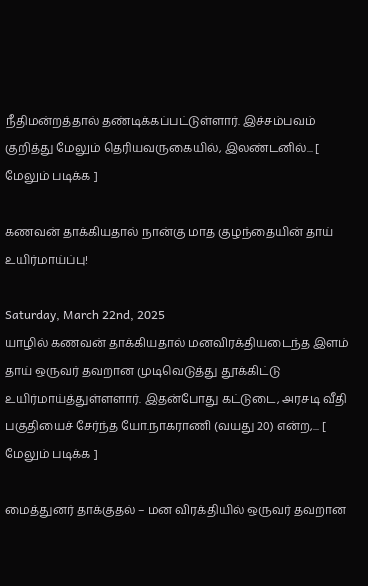நீதிமன்றத்தால் தண்டிக்கப்பட்டுள்ளார். இச்சம்பவம் குறித்து மேலும் தெரியவருகையில், இலண்டனில்... [ மேலும் படிக்க ]

கணவன் தாக்கியதால் நான்கு மாத குழந்தையின் தாய் உயிர்மாய்ப்பு!

Saturday, March 22nd, 2025
யாழில் கணவன் தாக்கியதால் மனவிரக்தியடைந்த இளம் தாய் ஒருவர் தவறான முடிவெடுத்து தூக்கிட்டு உயிர்மாய்த்துள்ளளார். இதன்போது கட்டுடை, அரசடி வீதி பகுதியைச் சேர்ந்த யோ.நாகராணி (வயது 20) என்ற,... [ மேலும் படிக்க ]

மைத்துனர் தாக்குதல் – மன விரக்தியில் ஒருவர் தவறான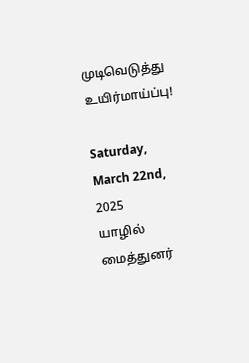முடிவெடுத்து உயிர்மாய்ப்பு!

Saturday, March 22nd, 2025
யாழில் மைத்துனர்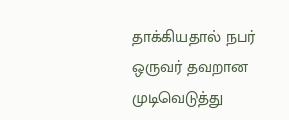தாக்கியதால் நபர் ஒருவர் தவறான முடிவெடுத்து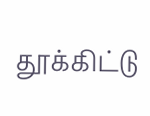தூக்கிட்டு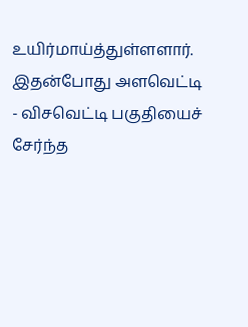உயிர்மாய்த்துள்ளளார். இதன்போது அளவெட்டி - விசவெட்டி பகுதியைச் சேர்ந்த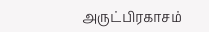அருட்பிரகாசம்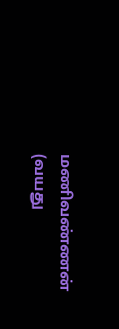மணிவண்ணன் (வயது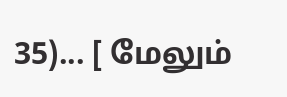35)... [ மேலும்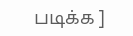படிக்க ]